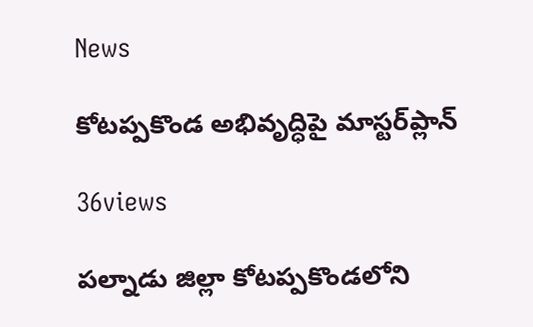News

కోటప్పకొండ అభివృద్ధిపై మాస్టర్‌ప్లాన్‌

36views

పల్నాడు జిల్లా కోటప్పకొండలోని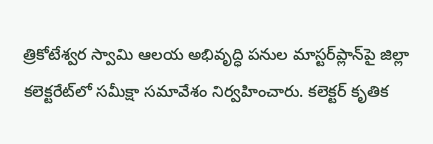త్రికోటేశ్వర స్వామి ఆలయ అభివృద్ధి పనుల మాస్టర్‌ప్లాన్‌పై జిల్లా కలెక్టరేట్‌లో సమీక్షా సమావేశం నిర్వహించారు. కలెక్టర్‌ కృతిక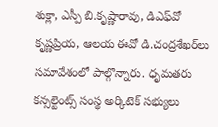శుక్లా, ఎస్పీ బి.కృష్ణారావు, డిఎఫ్‌వో కృష్ణప్రియ, ఆలయ ఈవో డి.చంద్రశేఖర్‌లు సమావేశంలో పాల్గొన్నారు. ధృమతరు కన్సల్టెంట్స్‌ సంస్థ అర్కిటెక్‌ సభ్యులు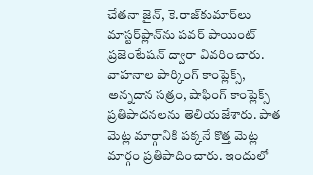చేతనా జైన్‌, కె.రాజ్‌కుమార్‌లు మాస్టర్‌ప్లాన్‌ను పవర్‌ పాయింట్‌ ప్రజెంటేషన్‌ ద్వారా వివరించారు. వాహనాల పార్కింగ్‌ కాంప్లెక్స్‌, అన్నదాన సత్రం, షాఫింగ్‌ కాంప్లెక్స్‌ ప్రతిపాదనలను తెలియజేశారు. పాత మెట్ల మార్గానికి పక్కనే కొత్త మెట్ల మార్గం ప్రతిపాదించారు. ఇందులో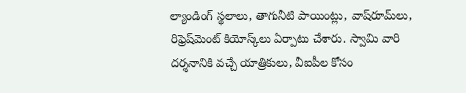ల్యాండింగ్‌ స్థలాలు, తాగునీటి పాయింట్లు, వాష్‌రూమ్‌లు, రిఫ్రెష్‌మెంట్‌ కియోస్క్‌లు ఏర్పాటు చేశారు. స్వామి వారి దర్శనానికి వచ్చే యాత్రికులు, వీఐపీల కోసం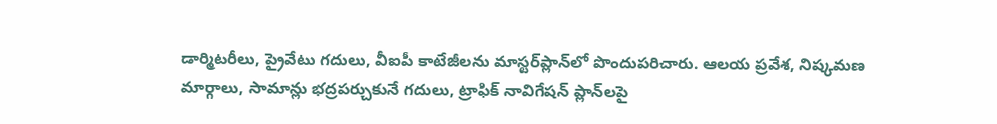డార్మిటరీలు, ప్రైవేటు గదులు, వీఐపీ కాటేజీలను మాస్టర్‌ప్లాన్‌లో పొందుపరిచారు. ఆలయ ప్రవేశ, నిష్కమణ మార్గాలు, సామాన్లు భద్రపర్చుకునే గదులు, ట్రాఫిక్‌ నావిగేషన్‌ ప్లాన్‌లపై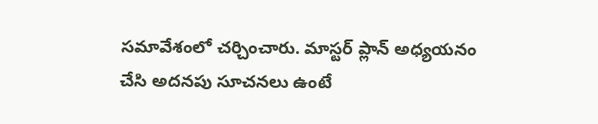సమావేశంలో చర్చించారు. మాస్టర్‌ ప్లాన్‌ అధ్యయనం చేసి అదనపు సూచనలు ఉంటే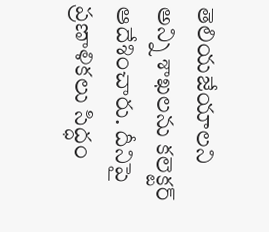తెలియజేయాలని అన్ని శాఖలను కలెక్టర్‌ ఆదేశించారు. దీనిపై ప్రణాళికలు సిద్ధం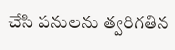చేసి పనులను త్వరిగతిన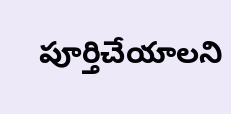పూర్తిచేయాలని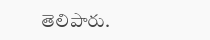తెలిపారు.